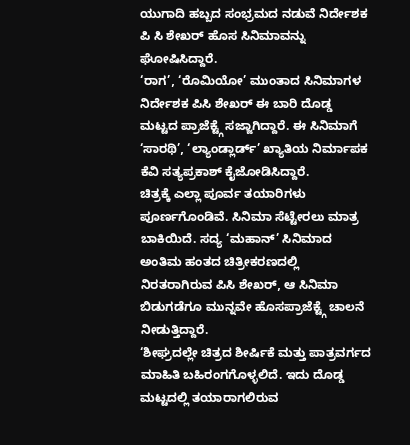ಯುಗಾದಿ ಹಬ್ಬದ ಸಂಭ್ರಮದ ನಡುವೆ ನಿರ್ದೇಶಕ ಪಿ ಸಿ ಶೇಖರ್ ಹೊಸ ಸಿನಿಮಾವನ್ನು ಘೋಷಿಸಿದ್ದಾರೆ.
‘ರಾಗ’, ‘ರೊಮಿಯೋ’ ಮುಂತಾದ ಸಿನಿಮಾಗಳ ನಿರ್ದೇಶಕ ಪಿಸಿ ಶೇಖರ್ ಈ ಬಾರಿ ದೊಡ್ಡ ಮಟ್ಟದ ಪ್ರಾಜೆಕ್ಟ್ಗೆ ಸಜ್ಜಾಗಿದ್ದಾರೆ. ಈ ಸಿನಿಮಾಗೆ ‘ಸಾರಥಿ’, ‘ಲ್ಯಾಂಡ್ಲಾರ್ಡ್’ ಖ್ಯಾತಿಯ ನಿರ್ಮಾಪಕ ಕೆವಿ ಸತ್ಯಪ್ರಕಾಶ್ ಕೈಜೋಡಿಸಿದ್ದಾರೆ.
ಚಿತ್ರಕ್ಕೆ ಎಲ್ಲಾ ಪೂರ್ವ ತಯಾರಿಗಳು ಪೂರ್ಣಗೊಂಡಿವೆ. ಸಿನಿಮಾ ಸೆಟ್ಟೇರಲು ಮಾತ್ರ ಬಾಕಿಯಿದೆ. ಸದ್ಯ ‘ಮಹಾನ್’ ಸಿನಿಮಾದ ಅಂತಿಮ ಹಂತದ ಚಿತ್ರೀಕರಣದಲ್ಲಿ ನಿರತರಾಗಿರುವ ಪಿಸಿ ಶೇಖರ್, ಆ ಸಿನಿಮಾ ಬಿಡುಗಡೆಗೂ ಮುನ್ನವೇ ಹೊಸಪ್ರಾಜೆಕ್ಟ್ಗೆ ಚಾಲನೆ ನೀಡುತ್ತಿದ್ದಾರೆ.
‘ಶೀಘ್ರದಲ್ಲೇ ಚಿತ್ರದ ಶೀರ್ಷಿಕೆ ಮತ್ತು ಪಾತ್ರವರ್ಗದ ಮಾಹಿತಿ ಬಹಿರಂಗಗೊಳ್ಳಲಿದೆ. ಇದು ದೊಡ್ಡ ಮಟ್ಟದಲ್ಲಿ ತಯಾರಾಗಲಿರುವ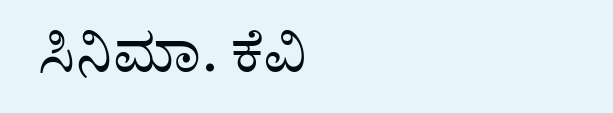ಸಿನಿಮಾ. ಕೆವಿ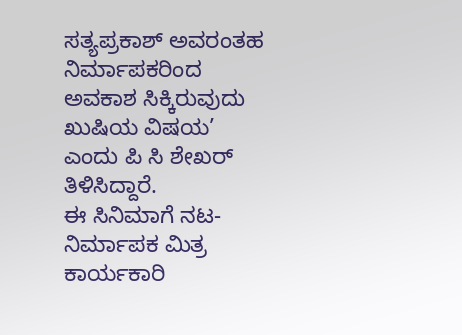ಸತ್ಯಪ್ರಕಾಶ್ ಅವರಂತಹ ನಿರ್ಮಾಪಕರಿಂದ ಅವಕಾಶ ಸಿಕ್ಕಿರುವುದು ಖುಷಿಯ ವಿಷಯ’ ಎಂದು ಪಿ ಸಿ ಶೇಖರ್ ತಿಳಿಸಿದ್ದಾರೆ.
ಈ ಸಿನಿಮಾಗೆ ನಟ-ನಿರ್ಮಾಪಕ ಮಿತ್ರ ಕಾರ್ಯಕಾರಿ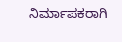ನಿರ್ಮಾಪಕರಾಗಿ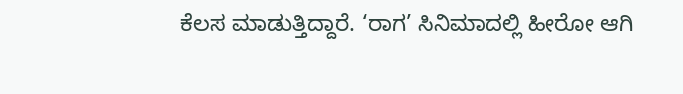ಕೆಲಸ ಮಾಡುತ್ತಿದ್ದಾರೆ. ‘ರಾಗ’ ಸಿನಿಮಾದಲ್ಲಿ ಹೀರೋ ಆಗಿ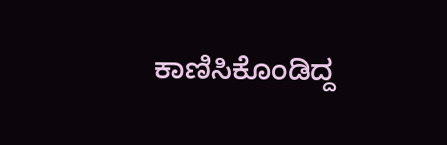ಕಾಣಿಸಿಕೊಂಡಿದ್ದ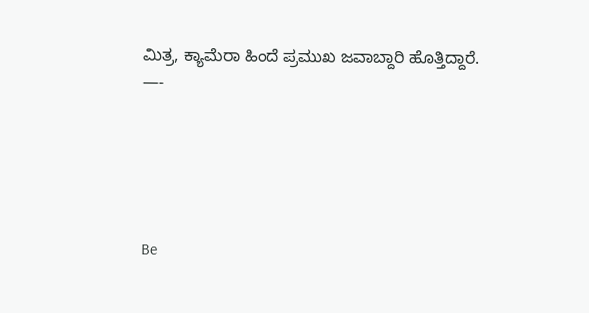ಮಿತ್ರ, ಕ್ಯಾಮೆರಾ ಹಿಂದೆ ಪ್ರಮುಖ ಜವಾಬ್ದಾರಿ ಹೊತ್ತಿದ್ದಾರೆ.
—-





Be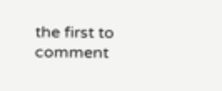the first to comment